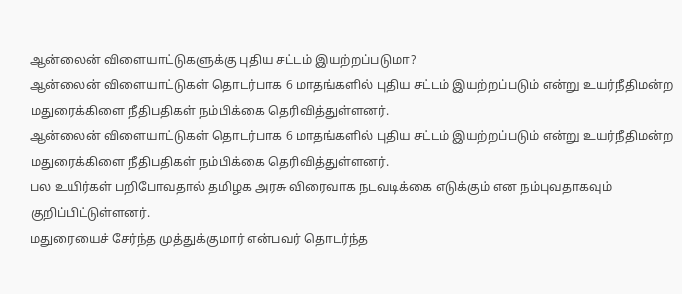ஆன்லைன் விளையாட்டுகளுக்கு புதிய சட்டம் இயற்றப்படுமா?
ஆன்லைன் விளையாட்டுகள் தொடர்பாக 6 மாதங்களில் புதிய சட்டம் இயற்றப்படும் என்று உயர்நீதிமன்ற மதுரைக்கிளை நீதிபதிகள் நம்பிக்கை தெரிவித்துள்ளனர்.
ஆன்லைன் விளையாட்டுகள் தொடர்பாக 6 மாதங்களில் புதிய சட்டம் இயற்றப்படும் என்று உயர்நீதிமன்ற மதுரைக்கிளை நீதிபதிகள் நம்பிக்கை தெரிவித்துள்ளனர்.
பல உயிர்கள் பறிபோவதால் தமிழக அரசு விரைவாக நடவடிக்கை எடுக்கும் என நம்புவதாகவும் குறிப்பிட்டுள்ளனர்.
மதுரையைச் சேர்ந்த முத்துக்குமார் என்பவர் தொடர்ந்த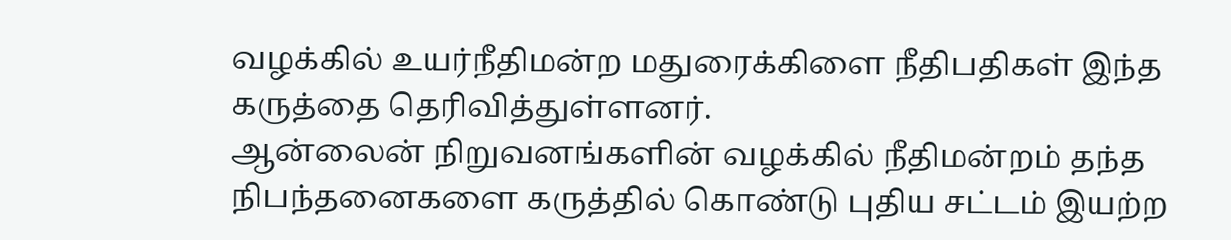வழக்கில் உயர்நீதிமன்ற மதுரைக்கிளை நீதிபதிகள் இந்த கருத்தை தெரிவித்துள்ளனர்.
ஆன்லைன் நிறுவனங்களின் வழக்கில் நீதிமன்றம் தந்த நிபந்தனைகளை கருத்தில் கொண்டு புதிய சட்டம் இயற்ற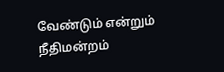வேண்டும் என்றும் நீதிமன்றம்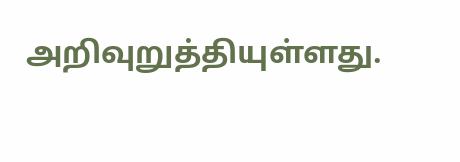அறிவுறுத்தியுள்ளது.